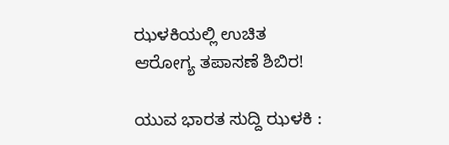ಝಳಕಿಯಲ್ಲಿ ಉಚಿತ ಆರೋಗ್ಯ ತಪಾಸಣೆ ಶಿಬಿರ!

ಯುವ ಭಾರತ ಸುದ್ದಿ ಝಳಕಿ :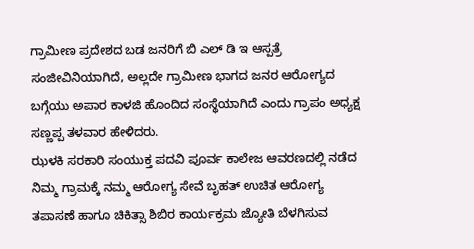ಗ್ರಾಮೀಣ ಪ್ರದೇಶದ ಬಡ ಜನರಿಗೆ ಬಿ ಎಲ್ ಡಿ ಇ ಆಸ್ಪತ್ರೆ ಸಂಜೀವಿನಿಯಾಗಿದೆ, ಅಲ್ಲದೇ ಗ್ರಾಮೀಣ ಭಾಗದ ಜನರ ಆರೋಗ್ಯದ ಬಗ್ಗೆಯು ಅಪಾರ ಕಾಳಜಿ ಹೊಂದಿದ ಸಂಸ್ಥೆಯಾಗಿದೆ ಎಂದು ಗ್ರಾಪಂ ಅಧ್ಯಕ್ಷ ಸಣ್ಣಪ್ಪ ತಳವಾರ ಹೇಳಿದರು.
ಝಳಕಿ ಸರಕಾರಿ ಸಂಯುಕ್ತ ಪದವಿ ಪೂರ್ವ ಕಾಲೇಜ ಆವರಣದಲ್ಲಿ ನಡೆದ ನಿಮ್ಮ ಗ್ರಾಮಕ್ಕೆ ನಮ್ಮ ಆರೋಗ್ಯ ಸೇವೆ ಬೃಹತ್ ಉಚಿತ ಆರೋಗ್ಯ ತಪಾಸಣೆ ಹಾಗೂ ಚಿಕಿತ್ಸಾ ಶಿಬಿರ ಕಾರ್ಯಕ್ರಮ ಜ್ಯೋತಿ ಬೆಳಗಿಸುವ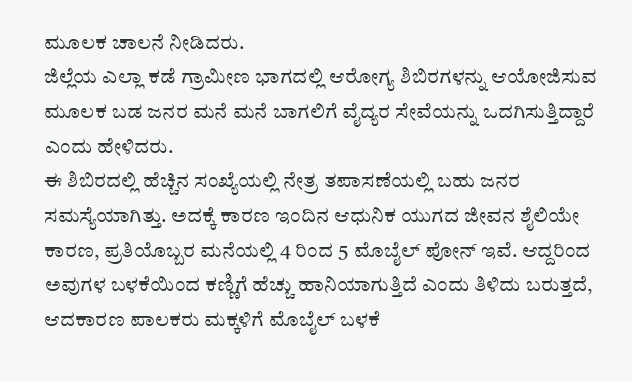ಮೂಲಕ ಚಾಲನೆ ನೀಡಿದರು.
ಜಿಲ್ಲೆಯ ಎಲ್ಲಾ ಕಡೆ ಗ್ರಾಮೀಣ ಭಾಗದಲ್ಲಿ ಆರೋಗ್ಯ ಶಿಬಿರಗಳನ್ನು ಆಯೋಜಿಸುವ ಮೂಲಕ ಬಡ ಜನರ ಮನೆ ಮನೆ ಬಾಗಲಿಗೆ ವೈದ್ಯರ ಸೇವೆಯನ್ನು ಒದಗಿಸುತ್ತಿದ್ದಾರೆ ಎಂದು ಹೇಳಿದರು.
ಈ ಶಿಬಿರದಲ್ಲಿ ಹೆಚ್ಚಿನ ಸಂಖ್ಯೆಯಲ್ಲಿ ನೇತ್ರ ತಪಾಸಣೆಯಲ್ಲಿ ಬಹು ಜನರ ಸಮಸ್ಯೆಯಾಗಿತ್ತು. ಅದಕ್ಕೆ ಕಾರಣ ಇಂದಿನ ಆಧುನಿಕ ಯುಗದ ಜೀವನ ಶೈಲಿಯೇ ಕಾರಣ, ಪ್ರತಿಯೊಬ್ಬರ ಮನೆಯಲ್ಲಿ 4 ರಿಂದ 5 ಮೊಬೈಲ್ ಪೋನ್ ಇವೆ. ಆದ್ದರಿಂದ ಅವುಗಳ ಬಳಕೆಯಿಂದ ಕಣ್ಣಿಗೆ ಹೆಚ್ಚು ಹಾನಿಯಾಗುತ್ತಿದೆ ಎಂದು ತಿಳಿದು ಬರುತ್ತದೆ, ಆದಕಾರಣ ಪಾಲಕರು ಮಕ್ಕಳಿಗೆ ಮೊಬೈಲ್ ಬಳಕೆ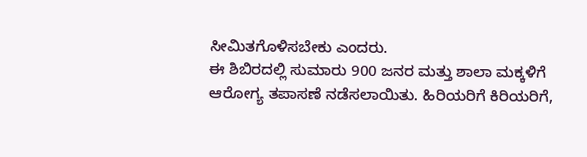ಸೀಮಿತಗೊಳಿಸಬೇಕು ಎಂದರು.
ಈ ಶಿಬಿರದಲ್ಲಿ ಸುಮಾರು 900 ಜನರ ಮತ್ತು ಶಾಲಾ ಮಕ್ಕಳಿಗೆ ಆರೋಗ್ಯ ತಪಾಸಣೆ ನಡೆಸಲಾಯಿತು. ಹಿರಿಯರಿಗೆ ಕಿರಿಯರಿಗೆ,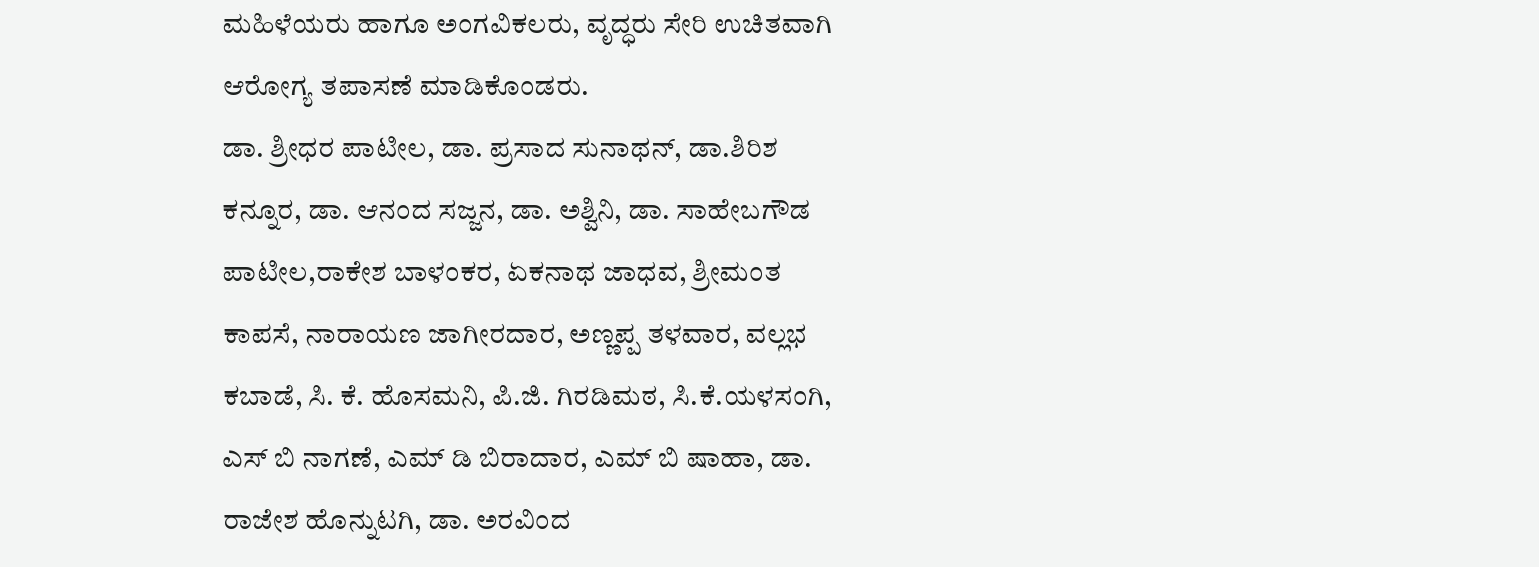ಮಹಿಳೆಯರು ಹಾಗೂ ಅಂಗವಿಕಲರು, ವೃದ್ಧರು ಸೇರಿ ಉಚಿತವಾಗಿ ಆರೋಗ್ಯ ತಪಾಸಣೆ ಮಾಡಿಕೊಂಡರು.
ಡಾ. ಶ್ರೀಧರ ಪಾಟೀಲ, ಡಾ. ಪ್ರಸಾದ ಸುನಾಥನ್, ಡಾ.ಶಿರಿಶ ಕನ್ನೂರ, ಡಾ. ಆನಂದ ಸಜ್ಜನ, ಡಾ. ಅಶ್ವಿನಿ, ಡಾ. ಸಾಹೇಬಗೌಡ ಪಾಟೀಲ,ರಾಕೇಶ ಬಾಳಂಕರ, ಏಕನಾಥ ಜಾಧವ, ಶ್ರೀಮಂತ ಕಾಪಸೆ, ನಾರಾಯಣ ಜಾಗೀರದಾರ, ಅಣ್ಣಪ್ಪ ತಳವಾರ, ವಲ್ಲಭ ಕಬಾಡೆ, ಸಿ. ಕೆ. ಹೊಸಮನಿ, ಪಿ.ಜಿ. ಗಿರಡಿಮಠ, ಸಿ.ಕೆ.ಯಳಸಂಗಿ, ಎಸ್ ಬಿ ನಾಗಣೆ, ಎಮ್ ಡಿ ಬಿರಾದಾರ, ಎಮ್ ಬಿ ಷಾಹಾ, ಡಾ. ರಾಜೇಶ ಹೊನ್ನುಟಗಿ, ಡಾ. ಅರವಿಂದ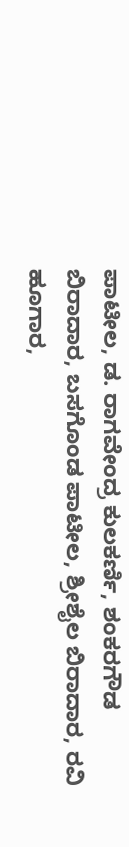ಪಾಟೀಲ, ಡ. ರಾಗವೇಂದ್ರ ಕುಲಕರ್ಣಿ, ಶಂಕರಗೌಡ ಬಿರಾದಾರ, ಬಸಗೊಂಡ ಪಾಟೀಲ, ಶ್ರೀಶೈಲ ಬಿರಾದಾರ, ರವಿ ಹೂಗಾರ,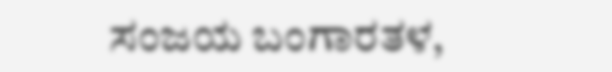ಸಂಜಯ ಬಂಗಾರತಳ,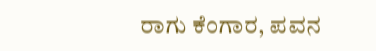ರಾಗು ಕೆಂಗಾರ, ಪವನ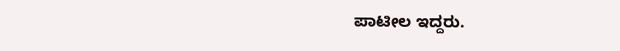ಪಾಟೀಲ ಇದ್ದರು.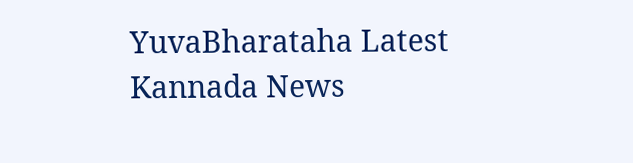YuvaBharataha Latest Kannada News